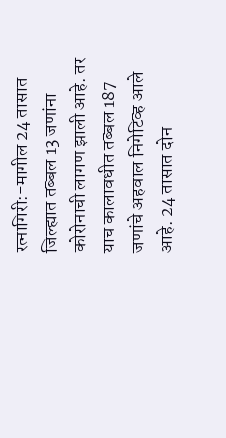रत्नागिरी:-मागील 24 तासात जिल्ह्यात तब्बल 13 जणांना कोरोनाची लागण झाली आहे. तर याच कालावधीत तब्बल 187 जणांचे अहवाल निगेटिव्ह आले आहे. 24 तासात दोन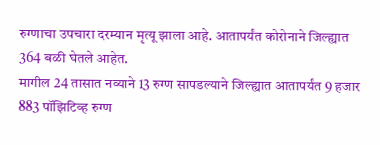रुग्णाचा उपचारा दरम्यान मृत्यू झाला आहे. आतापर्यंत कोरोनाने जिल्ह्यात 364 बळी घेतले आहेत.
मागील 24 तासात नव्याने 13 रुग्ण सापडल्याने जिल्ह्यात आतापर्यंत 9 हजार 883 पॉझिटिव्ह रुग्ण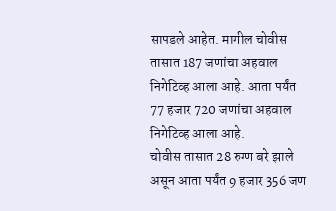सापडले आहेत. मागील चोवीस तासात 187 जणांचा अहवाल निगेटिव्ह आला आहे. आता पर्यंत 77 हजार 720 जणांचा अहवाल निगेटिव्ह आला आहे.
चोवीस तासात 28 रुग्ण बरे झाले असून आता पर्यंत 9 हजार 356 जण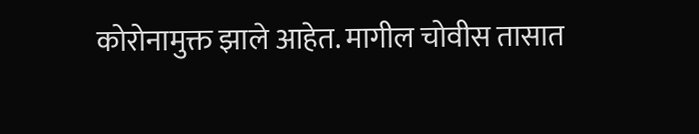कोरोनामुक्त झाले आहेत. मागील चोवीस तासात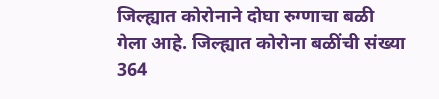जिल्ह्यात कोरोनाने दोघा रुग्णाचा बळी गेला आहे. जिल्ह्यात कोरोना बळींची संख्या 364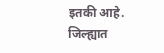इतकी आहे. जिल्ह्यात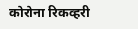कोरोना रिकव्हरी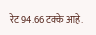रेट 94.66 टक्के आहे.